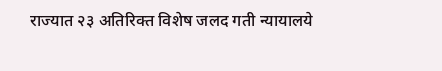राज्यात २३ अतिरिक्त विशेष जलद गती न्यायालये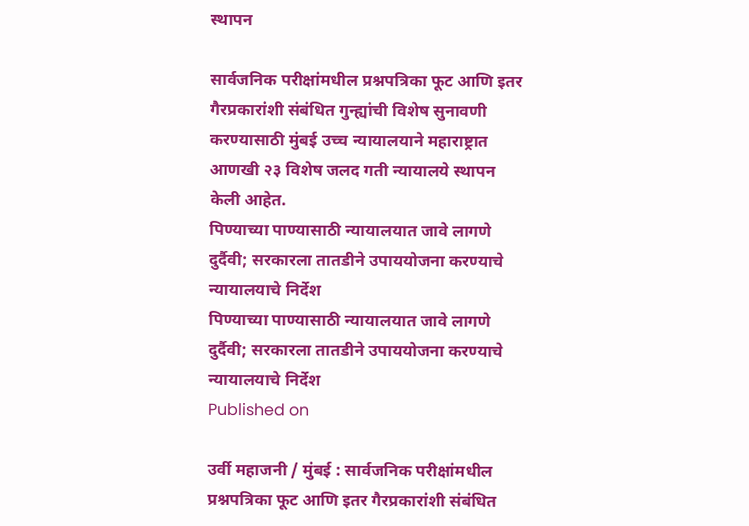स्थापन

सार्वजनिक परीक्षांमधील प्रश्नपत्रिका फूट आणि इतर गैरप्रकारांशी संबंधित गुन्ह्यांची विशेष सुनावणी करण्यासाठी मुंबई उच्च न्यायालयाने महाराष्ट्रात आणखी २३ विशेष जलद गती न्यायालये स्थापन केली आहेत.
पिण्याच्या पाण्यासाठी न्यायालयात जावे लागणे दुर्दैवी; सरकारला तातडीने उपाययोजना करण्याचे न्यायालयाचे निर्देश
पिण्याच्या पाण्यासाठी न्यायालयात जावे लागणे दुर्दैवी; सरकारला तातडीने उपाययोजना करण्याचे न्यायालयाचे निर्देश
Published on

उर्वी महाजनी / मुंबई : सार्वजनिक परीक्षांमधील प्रश्नपत्रिका फूट आणि इतर गैरप्रकारांशी संबंधित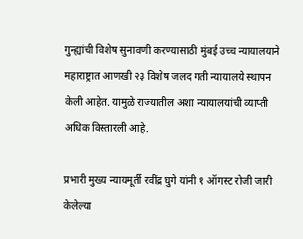गुन्ह्यांची विशेष सुनावणी करण्यासाठी मुंबई उच्च न्यायालयाने महाराष्ट्रात आणखी २३ विशेष जलद गती न्यायालये स्थापन केली आहेत. यामुळे राज्यातील अशा न्यायालयांची व्याप्ती अधिक विस्तारली आहे.

प्रभारी मुख्य न्यायमूर्ती रवींद्र घुगे यांनी १ ऑगस्ट रोजी जारी केलेल्या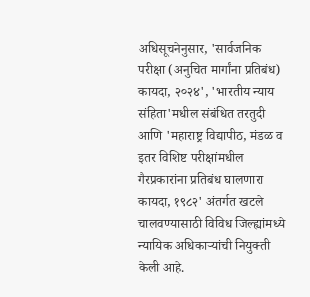अधिसूचनेनुसार, 'सार्वजनिक परीक्षा (अनुचित मार्गांना प्रतिबंध) कायदा, २०२४', 'भारतीय न्याय संहिता'मधील संबंधित तरतुदी आणि 'महाराष्ट्र विद्यापीठ, मंडळ व इतर विशिष्ट परीक्षांमधील गैरप्रकारांना प्रतिबंध घालणारा कायदा, १९८२' अंतर्गत खटले चालवण्यासाठी विविध जिल्ह्यांमध्ये न्यायिक अधिकाऱ्यांची नियुक्ती केली आहे.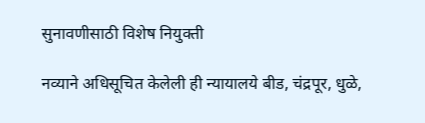सुनावणीसाठी विशेष नियुक्ती

नव्याने अधिसूचित केलेली ही न्यायालये बीड, चंद्रपूर, धुळे,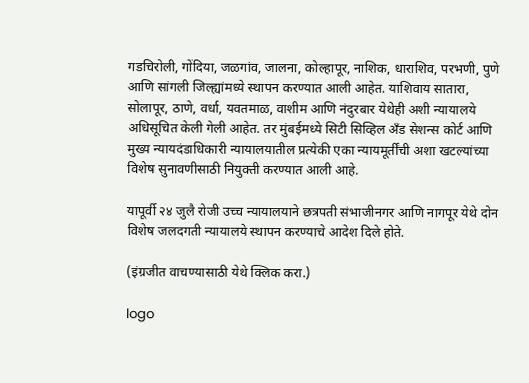गडचिरोली, गोंदिया, जळगांव, जालना, कोल्हापूर, नाशिक, धाराशिव, परभणी, पुणे आणि सांगली जिल्ह्यांमध्ये स्थापन करण्यात आली आहेत. याशिवाय सातारा, सोलापूर, ठाणे, वर्धा, यवतमाळ, वाशीम आणि नंदुरबार येथेही अशी न्यायालये अधिसूचित केली गेली आहेत. तर मुंबईमध्ये सिटी सिव्हिल अँड सेशन्स कोर्ट आणि मुख्य न्यायदंडाधिकारी न्यायालयातील प्रत्येकी एका न्यायमूर्तींची अशा खटल्यांच्या विशेष सुनावणीसाठी नियुक्ती करण्यात आली आहे.

यापूर्वी २४ जुलै रोजी उच्च न्यायालयाने छत्रपती संभाजीनगर आणि नागपूर येथे दोन विशेष जलदगती न्यायालये स्थापन करण्याचे आदेश दिले होते.

(इंग्रजीत वाचण्यासाठी येथे क्लिक करा.)

logo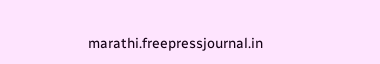marathi.freepressjournal.in